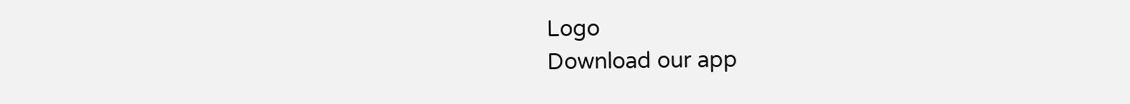Logo
Download our app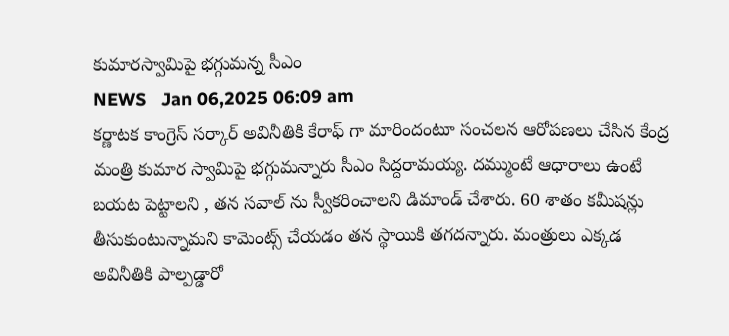కుమార‌స్వామిపై భ‌గ్గుమ‌న్న సీఎం
NEWS   Jan 06,2025 06:09 am
క‌ర్ణాట‌క కాంగ్రెస్ స‌ర్కార్ అవినీతికి కేరాఫ్ గా మారిందంటూ సంచ‌ల‌న ఆరోప‌ణ‌లు చేసిన కేంద్ర మంత్రి కుమార స్వామిపై భ‌గ్గుమ‌న్నారు సీఎం సిద్ద‌రామ‌య్య‌. ద‌మ్ముంటే ఆధారాలు ఉంటే బ‌య‌ట పెట్టాల‌ని , త‌న స‌వాల్ ను స్వీక‌రించాల‌ని డిమాండ్ చేశారు. 60 శాతం క‌మీష‌న్లు తీసుకుంటున్నామ‌ని కామెంట్స్ చేయ‌డం త‌న స్థాయికి త‌గ‌ద‌న్నారు. మంత్రులు ఎక్క‌డ అవినీతికి పాల్ప‌డ్డారో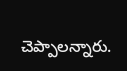చెప్పాల‌న్నారు.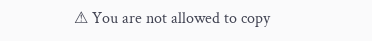⚠ You are not allowed to copy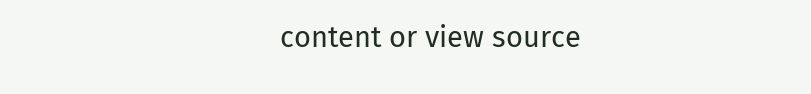content or view source